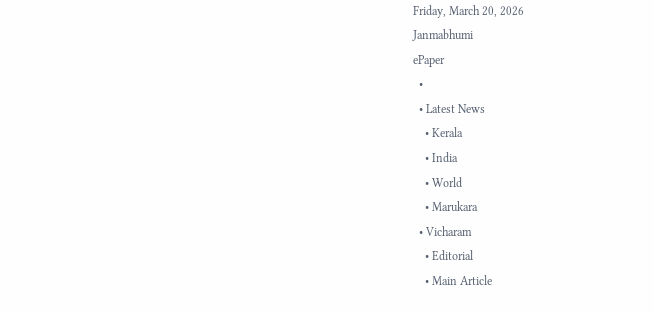Friday, March 20, 2026
Janmabhumi
ePaper
  •
  • Latest News
    • Kerala
    • India
    • World
    • Marukara
  • Vicharam
    • Editorial
    • Main Article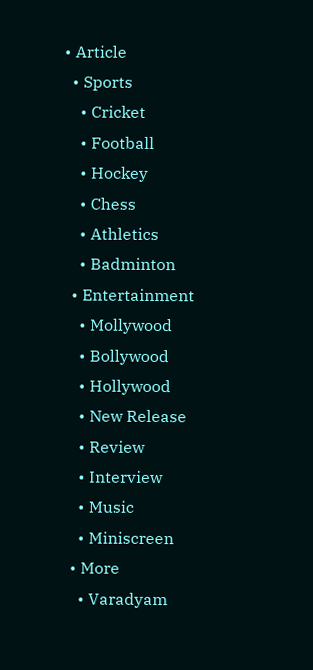• Article
  • Sports
    • Cricket
    • Football
    • Hockey
    • Chess
    • Athletics
    • Badminton
  • Entertainment
    • Mollywood
    • Bollywood
    • Hollywood
    • New Release
    • Review
    • Interview
    • Music
    • Miniscreen
  • More
    • Varadyam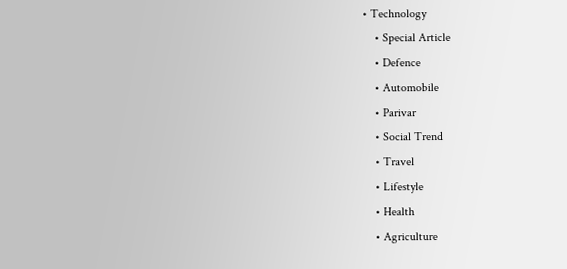• Technology
    • Special Article
    • Defence
    • Automobile
    • Parivar
    • Social Trend
    • Travel
    • Lifestyle
    • Health
    • Agriculture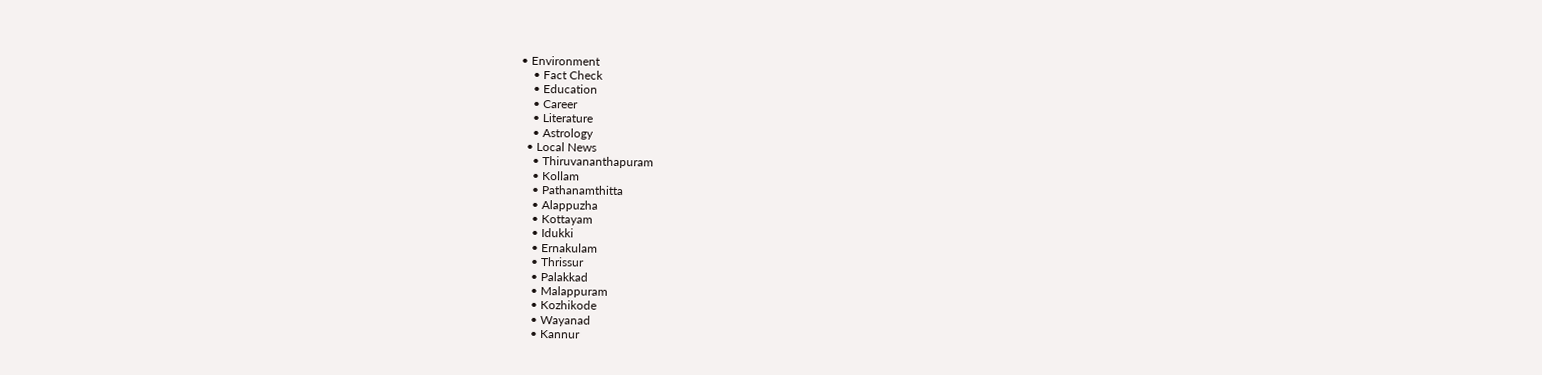• Environment
    • Fact Check
    • Education
    • Career
    • Literature
    • Astrology
  • Local News
    • Thiruvananthapuram
    • Kollam
    • Pathanamthitta
    • Alappuzha
    • Kottayam
    • Idukki
    • Ernakulam
    • Thrissur
    • Palakkad
    • Malappuram
    • Kozhikode
    • Wayanad
    • Kannur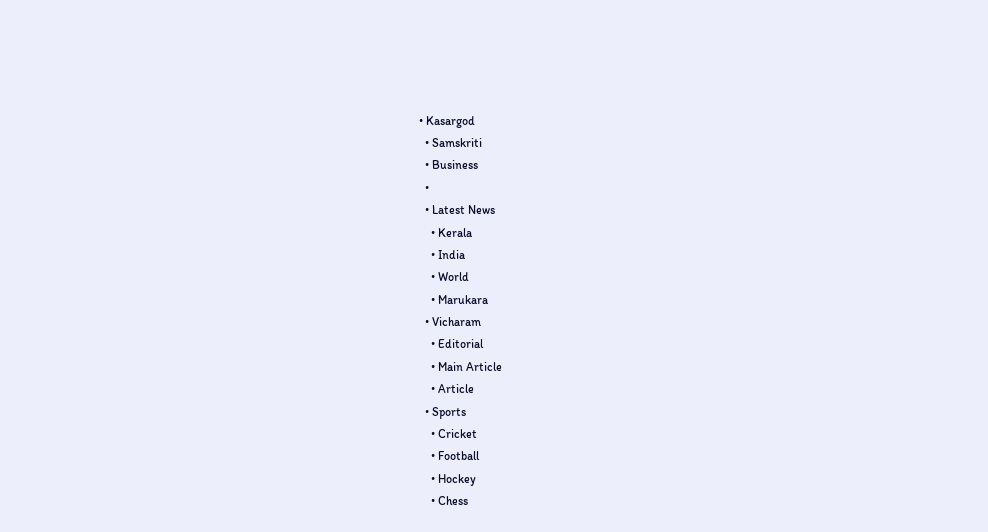• Kasargod
  • Samskriti
  • Business
  •
  • Latest News
    • Kerala
    • India
    • World
    • Marukara
  • Vicharam
    • Editorial
    • Main Article
    • Article
  • Sports
    • Cricket
    • Football
    • Hockey
    • Chess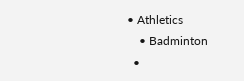• Athletics
    • Badminton
  •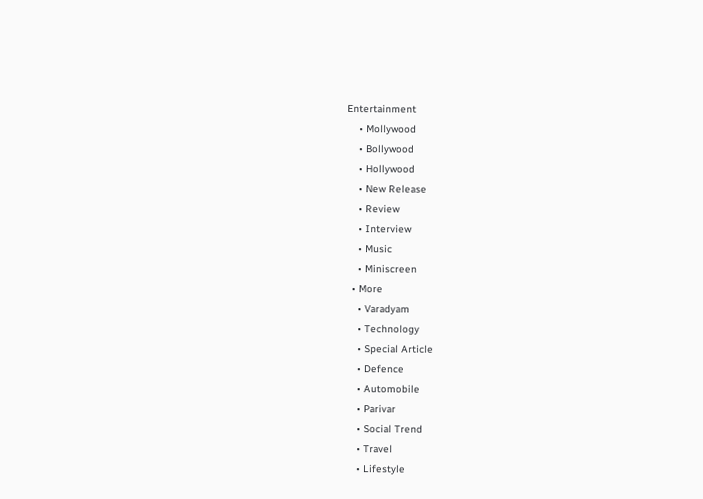Entertainment
    • Mollywood
    • Bollywood
    • Hollywood
    • New Release
    • Review
    • Interview
    • Music
    • Miniscreen
  • More
    • Varadyam
    • Technology
    • Special Article
    • Defence
    • Automobile
    • Parivar
    • Social Trend
    • Travel
    • Lifestyle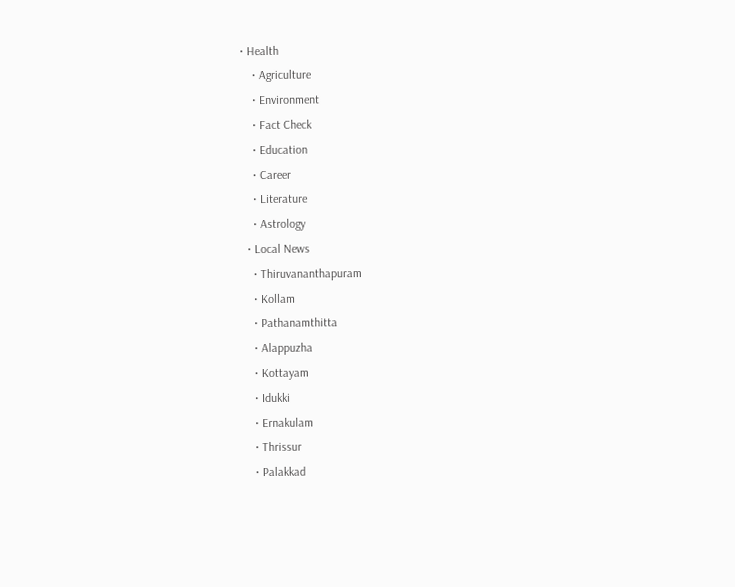• Health
    • Agriculture
    • Environment
    • Fact Check
    • Education
    • Career
    • Literature
    • Astrology
  • Local News
    • Thiruvananthapuram
    • Kollam
    • Pathanamthitta
    • Alappuzha
    • Kottayam
    • Idukki
    • Ernakulam
    • Thrissur
    • Palakkad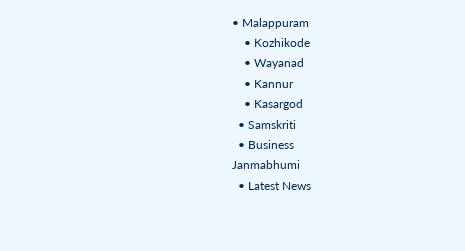• Malappuram
    • Kozhikode
    • Wayanad
    • Kannur
    • Kasargod
  • Samskriti
  • Business
Janmabhumi
  • Latest News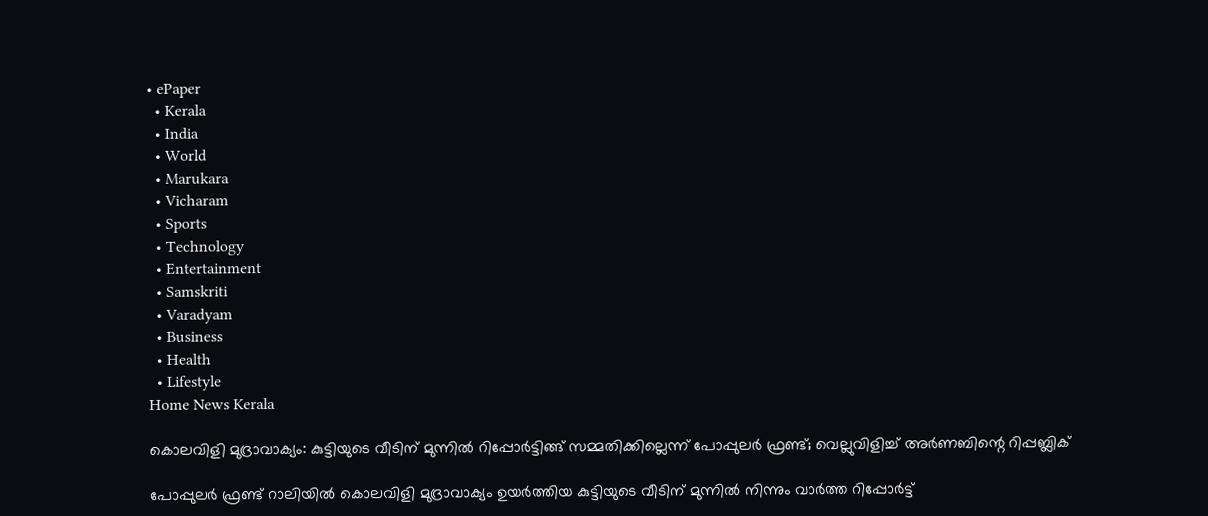• ePaper
  • Kerala
  • India
  • World
  • Marukara
  • Vicharam
  • Sports
  • Technology
  • Entertainment
  • Samskriti
  • Varadyam
  • Business
  • Health
  • Lifestyle
Home News Kerala

കൊലവിളി മുദ്രാവാക്യം: കുട്ടിയുടെ വീടിന് മുന്നില്‍ റിപ്പോര്‍ട്ടിങ്ങ് സമ്മതിക്കില്ലെന്ന് പോപ്പുലര്‍ ഫ്രണ്ട്; വെല്ലുവിളിച്ച് അര്‍ണബിന്റെ റിപ്പബ്ലിക്

പോപ്പുലര്‍ ഫ്രണ്ട് റാലിയില്‍ കൊലവിളി മുദ്രാവാക്യം ഉയര്‍ത്തിയ കുട്ടിയുടെ വീടിന് മുന്നില്‍ നിന്നും വാര്‍ത്ത റിപ്പോര്‍ട്ട്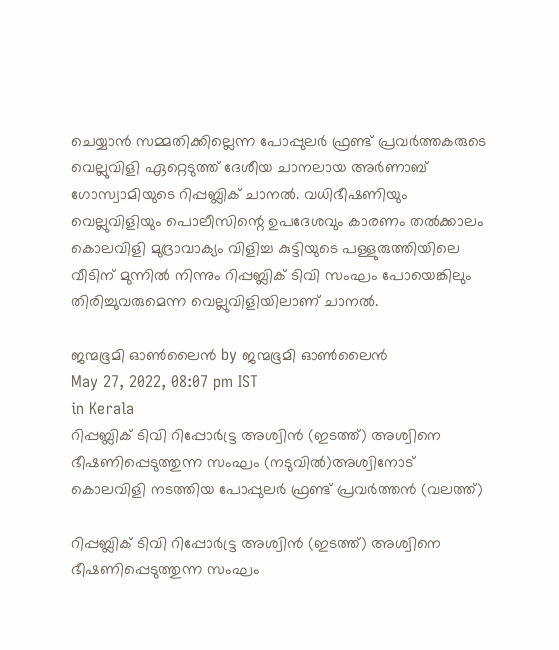ചെയ്യാന്‍ സമ്മതിക്കില്ലെന്ന പോപ്പുലര്‍ ഫ്രണ്ട് പ്രവര്‍ത്തകരുടെ വെല്ലുവിളി ഏറ്റെടുത്ത് ദേശീയ ചാനലായ അര്‍ണാബ് ഗോസ്വാമിയുടെ റിപ്പബ്ലിക് ചാനല്‍. വധിഭീഷണിയും വെല്ലുവിളിയും പൊലീസിന്റെ ഉപദേശവും കാരണം തല്‍ക്കാലം കൊലവിളി മുദ്രാവാക്യം വിളിച്ച കുട്ടിയുടെ പള്ളുരുത്തിയിലെ വീടിന് മുന്നില്‍ നിന്നും റിപ്പബ്ലിക് ടിവി സംഘം പോയെങ്കിലും തിരിച്ചുവരുമെന്ന വെല്ലുവിളിയിലാണ് ചാനല്‍.

ജന്മഭൂമി ഓണ്‍ലൈന്‍ by ജന്മഭൂമി ഓണ്‍ലൈന്‍
May 27, 2022, 08:07 pm IST
in Kerala
റിപ്പബ്ലിക് ടിവി റിപ്പോര്‍ട്ട്ര‍ അശ്വിന്‍ (ഇടത്ത്) അശ്വിനെ ഭീഷണിപ്പെടുത്തുന്ന സംഘം (നടുവില്‍)അശ്വിനോട് കൊലവിളി നടത്തിയ പോപ്പുലര്‍ ഫ്രണ്ട് പ്രവര്‍ത്തന്‍ (വലത്ത്)

റിപ്പബ്ലിക് ടിവി റിപ്പോര്‍ട്ട്ര‍ അശ്വിന്‍ (ഇടത്ത്) അശ്വിനെ ഭീഷണിപ്പെടുത്തുന്ന സംഘം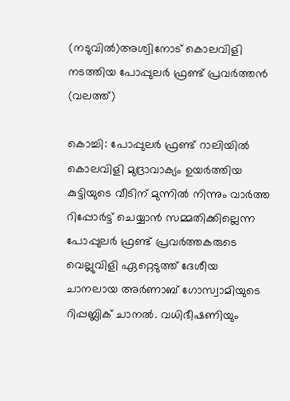(നടുവില്‍)അശ്വിനോട് കൊലവിളി നടത്തിയ പോപ്പുലര്‍ ഫ്രണ്ട് പ്രവര്‍ത്തന്‍ (വലത്ത്)

കൊച്ചി: പോപ്പുലര്‍ ഫ്രണ്ട് റാലിയില്‍ കൊലവിളി മുദ്രാവാക്യം ഉയര്‍ത്തിയ കുട്ടിയുടെ വീടിന് മുന്നില്‍ നിന്നും വാര്‍ത്ത റിപ്പോര്‍ട്ട് ചെയ്യാന്‍ സമ്മതിക്കില്ലെന്ന പോപ്പുലര്‍ ഫ്രണ്ട് പ്രവര്‍ത്തകരുടെ വെല്ലുവിളി ഏറ്റെടുത്ത് ദേശീയ ചാനലായ അര്‍ണാബ് ഗോസ്വാമിയുടെ റിപ്പബ്ലിക് ചാനല്‍. വധിഭീഷണിയും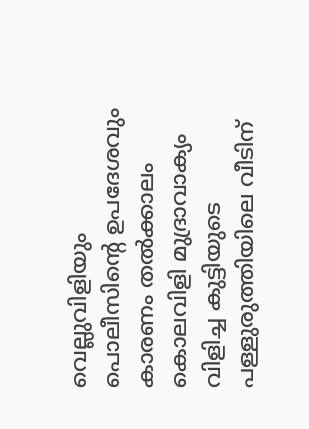വെല്ലുവിളിയും പൊലീസിന്റെ ഉപദേശവും കാരണം തല്‍ക്കാലം കൊലവിളി മുദ്രാവാക്യം വിളിച്ച കുട്ടിയുടെ പള്ളുരുത്തിയിലെ വീടിന്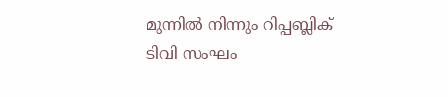മുന്നില്‍ നിന്നും റിപ്പബ്ലിക് ടിവി സംഘം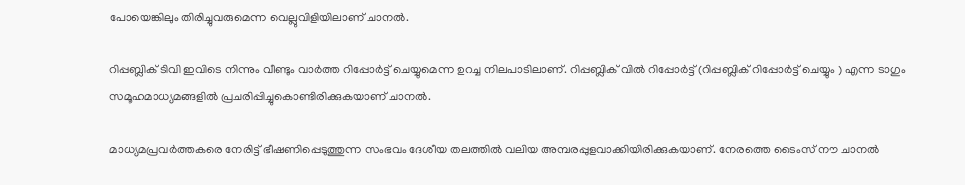പോയെങ്കിലും തിരിച്ചുവരുമെന്ന വെല്ലുവിളിയിലാണ് ചാനല്‍.

റിപ്പബ്ലിക് ടിവി ഇവിടെ നിന്നും വീണ്ടും വാര്‍ത്ത റിപ്പോര്‍ട്ട് ചെയ്യുമെന്ന ഉറച്ച നിലപാടിലാണ്. റിപ്പബ്ലിക് വില്‍ റിപ്പോര്‍ട്ട് (റിപ്പബ്ലിക് റിപ്പോര്‍ട്ട് ചെയ്യും ) എന്ന ടാഗും സമൂഹമാധ്യമങ്ങളില്‍ പ്രചരിപ്പിച്ചുകൊണ്ടിരിക്കുകയാണ് ചാനല്‍.

മാധ്യമപ്രവര്‍ത്തകരെ നേരിട്ട് ഭീഷണിപ്പെടുത്തുന്ന സംഭവം ദേശീയ തലത്തില്‍ വലിയ അമ്പരപ്പുളവാക്കിയിരിക്കുകയാണ്. നേരത്തെ ടൈംസ് നൗ ചാനല്‍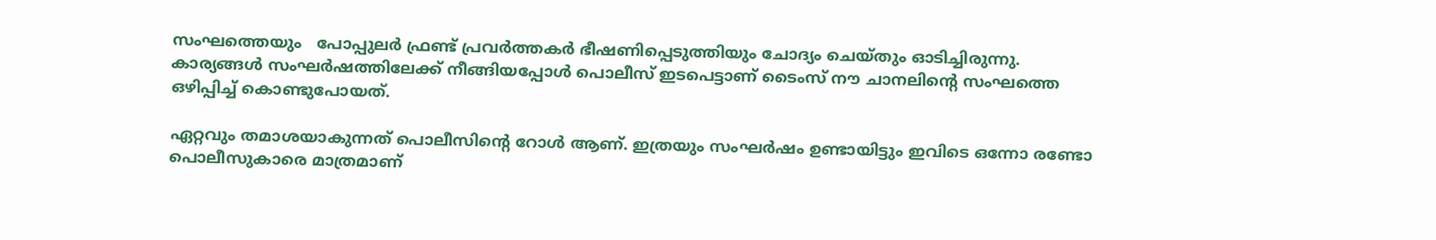സംഘത്തെയും   പോപ്പുലര്‍ ഫ്രണ്ട് പ്രവര്‍ത്തകര്‍ ഭീഷണിപ്പെടുത്തിയും ചോദ്യം ചെയ്തും ഓടിച്ചിരുന്നു. കാര്യങ്ങള്‍ സംഘര്‍ഷത്തിലേക്ക് നീങ്ങിയപ്പോള്‍ പൊലീസ് ഇടപെട്ടാണ് ടൈംസ് നൗ ചാനലിന്റെ സംഘത്തെ ഒഴിപ്പിച്ച് കൊണ്ടുപോയത്.

ഏറ്റവും തമാശയാകുന്നത് പൊലീസിന്റെ റോള്‍ ആണ്. ഇത്രയും സംഘര്‍ഷം ഉണ്ടായിട്ടും ഇവിടെ ഒന്നോ രണ്ടോ പൊലീസുകാരെ മാത്രമാണ്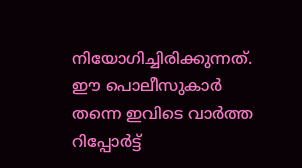നിയോഗിച്ചിരിക്കുന്നത്. ഈ പൊലീസുകാര്‍ തന്നെ ഇവിടെ വാര്‍ത്ത റിപ്പോര്‍ട്ട്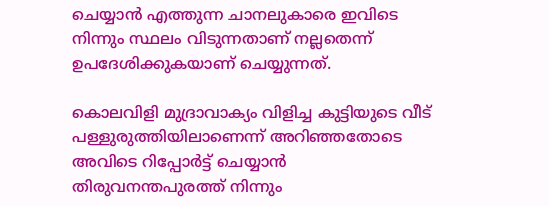ചെയ്യാന്‍ എത്തുന്ന ചാനലുകാരെ ഇവിടെ നിന്നും സ്ഥലം വിടുന്നതാണ് നല്ലതെന്ന് ഉപദേശിക്കുകയാണ് ചെയ്യുന്നത്.

കൊലവിളി മുദ്രാവാക്യം വിളിച്ച കുട്ടിയുടെ വീട് പള്ളുരുത്തിയിലാണെന്ന് അറിഞ്ഞതോടെ അവിടെ റിപ്പോര്‍ട്ട് ചെയ്യാന്‍ തിരുവനന്തപുരത്ത് നിന്നും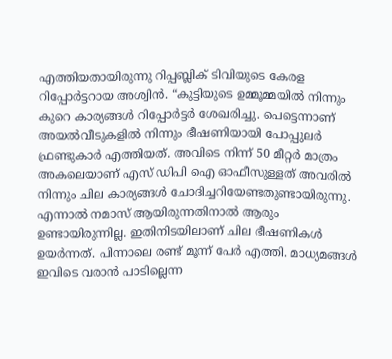എത്തിയതായിരുന്നു റിപ്പബ്ലിക് ടിവിയുടെ കേരള റിപ്പോര്‍ട്ടറായ അശ്വിന്‍. “കുട്ടിയുടെ ഉമ്മൂമ്മയില്‍ നിന്നും കുറെ കാര്യങ്ങള്‍ റിപ്പോര്‍ട്ടര്‍ ശേഖരിച്ചു. പെട്ടെന്നാണ് അയല്‍വീടുകളില്‍ നിന്നും ഭീഷണിയായി പോപ്പുലര്‍ ഫ്രണ്ടുകാര്‍ എത്തിയത്. അവിടെ നിന്ന് 50 മീറ്റര്‍ മാത്രം അകലെയാണ് എസ് ഡിപി ഐ ഓഫീസുള്ളത് അവരില്‍ നിന്നും ചില കാര്യങ്ങള്‍ ചോദിച്ചറിയേണ്ടതുണ്ടായിരുന്നു. എന്നാല്‍ നമാസ് ആയിരുന്നതിനാല്‍ ആരും ഉണ്ടായിരുന്നില്ല. ഇതിനിടയിലാണ് ചില ഭീഷണികള്‍ ഉയര്‍ന്നത്. പിന്നാലെ രണ്ട് മൂന്ന് പേര്‍ എത്തി. മാധ്യമങ്ങള്‍ ഇവിടെ വരാന്‍ പാടില്ലെന്ന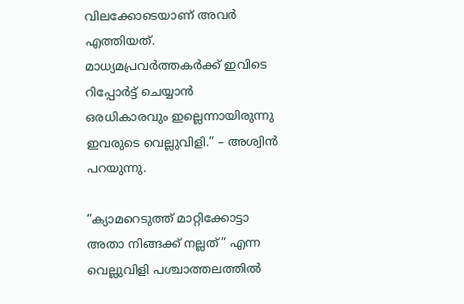വിലക്കോടെയാണ് അവര്‍ എത്തിയത്. മാധ്യമപ്രവര്‍ത്തകര്‍ക്ക് ഇവിടെ റിപ്പോര്‍ട്ട് ചെയ്യാന്‍ ഒരധികാരവും ഇല്ലെന്നായിരുന്നു ഇവരുടെ വെല്ലുവിളി.” – അശ്വിന്‍ പറയുന്നു.

“ക്യാമറെടുത്ത് മാറ്റിക്കോട്ടാ അതാ നിങ്ങക്ക് നല്ലത്” എന്ന വെല്ലുവിളി പശ്ചാത്തലത്തില്‍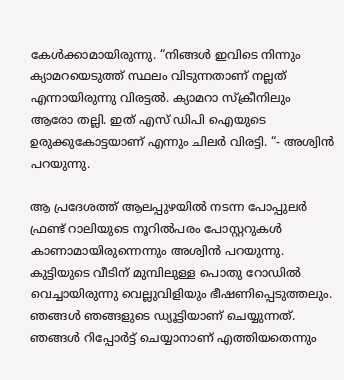കേള്‍ക്കാമായിരുന്നു. “നിങ്ങള്‍ ഇവിടെ നിന്നും ക്യാമറയെടുത്ത് സ്ഥലം വിടുന്നതാണ് നല്ലത് എന്നായിരുന്നു വിരട്ടല്‍. ക്യാമറാ സ്ക്രീനിലും ആരോ തല്ലി. ഇത് എസ് ഡിപി ഐയുടെ ഉരുക്കുകോട്ടയാണ് എന്നും ചിലര്‍ വിരട്ടി. “- അശ്വിന്‍ പറയുന്നു.

ആ പ്രദേശത്ത് ആലപ്പുഴയില്‍ നടന്ന പോപ്പുലര്‍ ഫ്രണ്ട് റാലിയുടെ നൂറില്‍പരം പോസ്റ്ററുകള്‍ കാണാമായിരുന്നെന്നും അശ്വിന്‍ പറയുന്നു. കുട്ടിയുടെ വീടിന് മുമ്പിലുള്ള പൊതു റോഡില്‍ വെച്ചായിരുന്നു വെല്ലുവിളിയും ഭീഷണിപ്പെടുത്തലും. ഞങ്ങള്‍ ഞങ്ങളുടെ ഡ്യൂട്ടിയാണ് ചെയ്യുന്നത്. ഞങ്ങള്‍ റിപ്പോര്‍ട്ട് ചെയ്യാനാണ് എത്തിയതെന്നും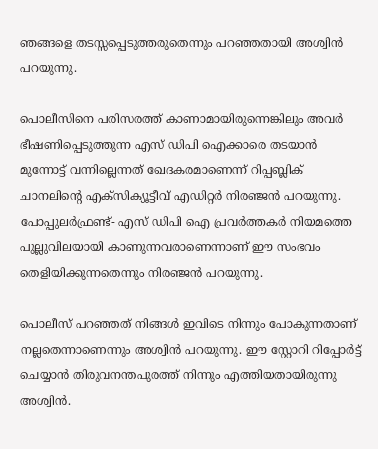ഞങ്ങളെ തടസ്സപ്പെടുത്തരുതെന്നും പറഞ്ഞതായി അശ്വിന്‍ പറയുന്നു.

പൊലീസിനെ പരിസരത്ത് കാണാമായിരുന്നെങ്കിലും അവര്‍ ഭീഷണിപ്പെടുത്തുന്ന എസ് ഡിപി ഐക്കാരെ തടയാന്‍ മുന്നോട്ട് വന്നില്ലെന്നത് ഖേദകരമാണെന്ന് റിപ്പബ്ലിക് ചാനലിന്റെ എക്സിക്യൂട്ടീവ് എഡിറ്റര്‍ നിരഞ്ജന്‍ പറയുന്നു. പോപ്പുലര്‍ഫ്രണ്ട്- എസ് ഡിപി ഐ പ്രവര്‍ത്തകര്‍ നിയമത്തെ പുല്ലുവിലയായി കാണുന്നവരാണെന്നാണ് ഈ സംഭവം തെളിയിക്കുന്നതെന്നും നിരഞ്ജന്‍ പറയുന്നു.

പൊലീസ് പറഞ്ഞത് നിങ്ങള്‍ ഇവിടെ നിന്നും പോകുന്നതാണ് നല്ലതെന്നാണെന്നും അശ്വിന്‍ പറയുന്നു. ഈ സ്റ്റോറി റിപ്പോര്‍ട്ട് ചെയ്യാന്‍ തിരുവനന്തപുരത്ത് നിന്നും എത്തിയതായിരുന്നു അശ്വിന്‍.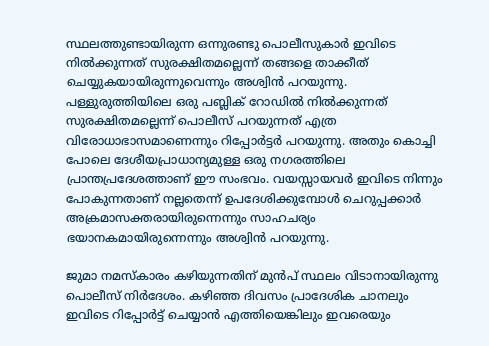സ്ഥലത്തുണ്ടായിരുന്ന ഒന്നുരണ്ടു പൊലീസുകാര്‍ ഇവിടെ നില്‍ക്കുന്നത് സുരക്ഷിതമല്ലെന്ന് തങ്ങളെ താക്കീത് ചെയ്യുകയായിരുന്നുവെന്നും അശ്വിന്‍ പറയുന്നു. പള്ളുരുത്തിയിലെ ഒരു പബ്ലിക് റോഡില്‍ നില്‍ക്കുന്നത് സുരക്ഷിതമല്ലെന്ന് പൊലീസ് പറയുന്നത് എത്ര വിരോധാഭാസമാണെന്നും റിപ്പോര്‍ട്ടര്‍ പറയുന്നു. അതും കൊച്ചി പോലെ ദേശീയപ്രാധാന്യമുള്ള ഒരു നഗരത്തിലെ പ്രാന്തപ്രദേശത്താണ് ഈ സംഭവം. വയസ്സായവര്‍ ഇവിടെ നിന്നും പോകുന്നതാണ് നല്ലതെന്ന് ഉപദേശിക്കുമ്പോള്‍ ചെറുപ്പക്കാര്‍ അക്രമാസക്തരായിരുന്നെന്നും സാഹചര്യം ഭയാനകമായിരുന്നെന്നും അശ്വിന്‍ പറയുന്നു.

ജുമാ നമസ്കാരം കഴിയുന്നതിന് മുന്‍പ് സ്ഥലം വിടാനായിരുന്നു പൊലീസ് നിര്‍ദേശം. കഴിഞ്ഞ ദിവസം പ്രാദേശിക ചാനലും ഇവിടെ റിപ്പോര്‍ട്ട് ചെയ്യാന്‍ എത്തിയെങ്കിലും ഇവരെയും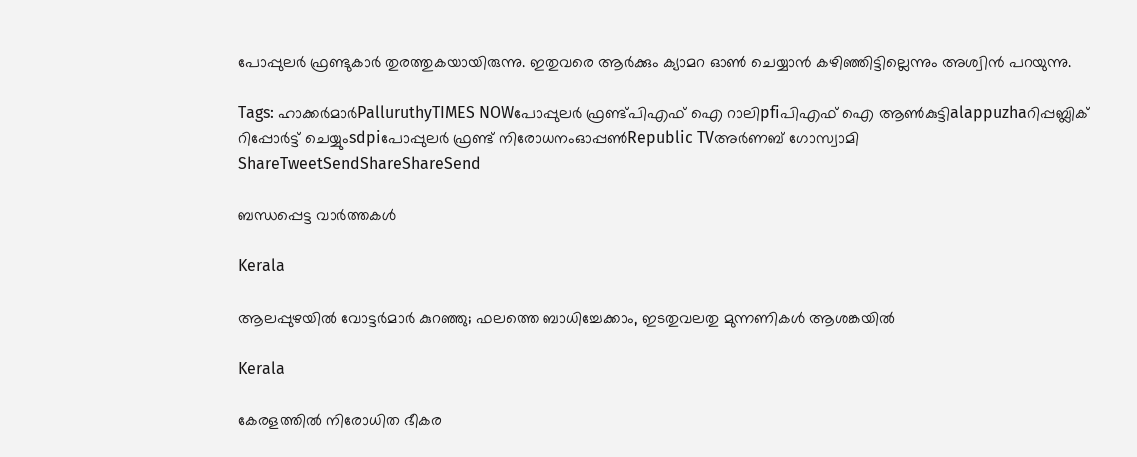പോപ്പുലര്‍ ഫ്രണ്ടുകാര്‍ തുരത്തുകയായിരുന്നു. ഇതുവരെ ആര്‍ക്കും ക്യാമറ ഓണ്‍ ചെയ്യാന്‍ കഴിഞ്ഞിട്ടില്ലെന്നും അശ്വിന്‍ പറയുന്നു.

Tags: ഹാക്കര്‍മാര്‍PalluruthyTIMES NOWപോപ്പുലര്‍ ഫ്രണ്ട്പിഎഫ് ഐ റാലിpfiപിഎഫ് ഐ ആണ്‍കുട്ടിalappuzhaറിപ്പബ്ലിക് റിപ്പോര്‍ട്ട് ചെയ്യുംsdpiപോപ്പുലര്‍ ഫ്രണ്ട് നിരോധനംഓപ്പണ്‍Republic TVഅര്‍ണബ് ഗോസ്വാമി
ShareTweetSendShareShareSend

ബന്ധപ്പെട്ട വാര്‍ത്തകള്‍

Kerala

ആലപ്പുഴയിൽ വോട്ടർമാർ കുറഞ്ഞു; ഫലത്തെ ബാധിച്ചേക്കാം, ഇടതുവലതു മുന്നണികൾ ആശങ്കയിൽ

Kerala

കേരളത്തിൽ നിരോധിത ഭീകര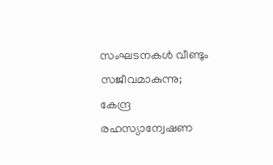സംഘടനകള്‍ വീണ്ടും സജീവമാകുന്നു; കേന്ദ്ര രഹസ്യാന്വേഷണ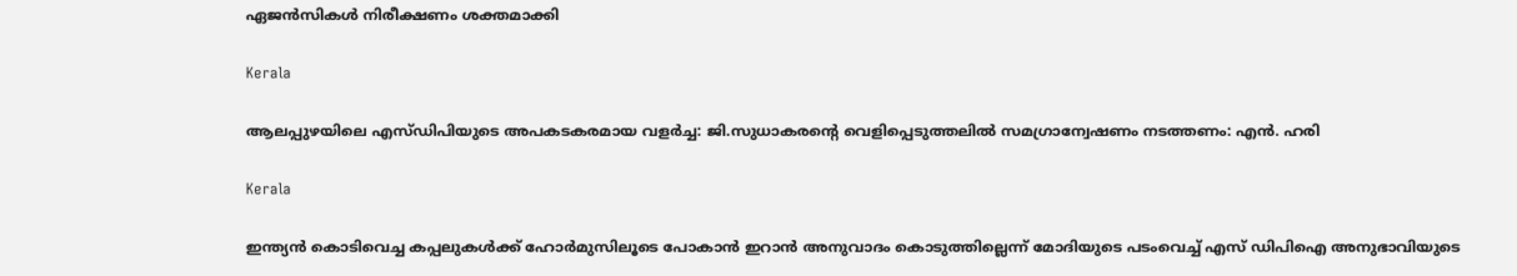ഏജന്‍സികള്‍ നിരീക്ഷണം ശക്തമാക്കി

Kerala

ആലപ്പുഴയിലെ എസ്ഡിപിയുടെ അപകടകരമായ വളർച്ച: ജി.സുധാകരന്റെ വെളിപ്പെടുത്തലിൽ സമഗ്രാന്വേഷണം നടത്തണം: എൻ. ഹരി

Kerala

ഇന്ത്യന്‍ കൊടിവെച്ച കപ്പലുകള്‍ക്ക് ഹോര്‍മുസിലൂടെ പോകാന്‍ ഇറാന്‍ അനുവാദം കൊടുത്തില്ലെന്ന് മോദിയുടെ പടംവെച്ച് എസ് ഡിപിഐ അനുഭാവിയുടെ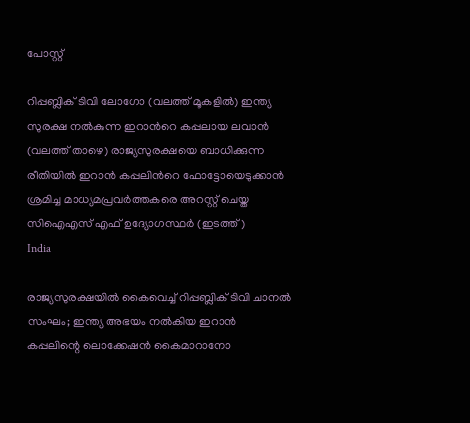പോസ്റ്റ്

റിപ്പബ്ലിക് ടിവി ലോഗോ (വലത്ത് മൂകളില്‍) ഇന്ത്യ സുരക്ഷ നല്‍കുന്ന ഇറാന്‍റെ കപ്പലായ ലവാന്‍ (വലത്ത് താഴെ) രാജ്യസുരക്ഷയെ ബാധിക്കുന്ന രീതിയില്‍ ഇറാന്‍ കപ്പലിന്‍റെ ഫോട്ടോയെടുക്കാന്‍ ശ്രമിച്ച മാധ്യമപ്രവര്‍ത്തകരെ അറസ്റ്റ് ചെയ്ത സിഐഎസ് എഫ് ഉദ്യോഗസ്ഥര്‍ (ഇടത്ത്)
India

രാജ്യസുരക്ഷയില്‍ കൈവെച്ച് റിപ്പബ്ലിക് ടിവി ചാനല്‍ സംഘം; ഇന്ത്യ അഭയം നല്‍കിയ ഇറാന്‍ കപ്പലിന്റെ ലൊക്കേഷന്‍ കൈമാറാനോ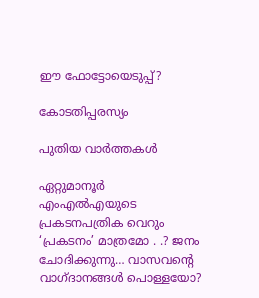ഈ ഫോട്ടോയെടുപ്പ്?

കോടതിപ്പരസ്യം

പുതിയ വാര്‍ത്തകള്‍

ഏറ്റുമാനൂര്‍ എംഎല്‍എയുടെ പ്രകടനപത്രിക വെറും ‘പ്രകടനം’ മാത്രമോ . .? ജനം ചോദിക്കുന്നു… വാസവന്റെ വാഗ്ദാനങ്ങള്‍ പൊള്ളയോ?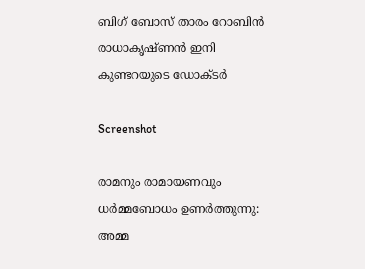ബിഗ് ബോസ് താരം റോബിന്‍ രാധാകൃഷ്ണൻ ഇനി കുണ്ടറയുടെ ഡോക്ടര്‍

Screenshot

രാമനും രാമായണവും ധർമ്മബോധം ഉണർത്തുന്നു: അമ്മ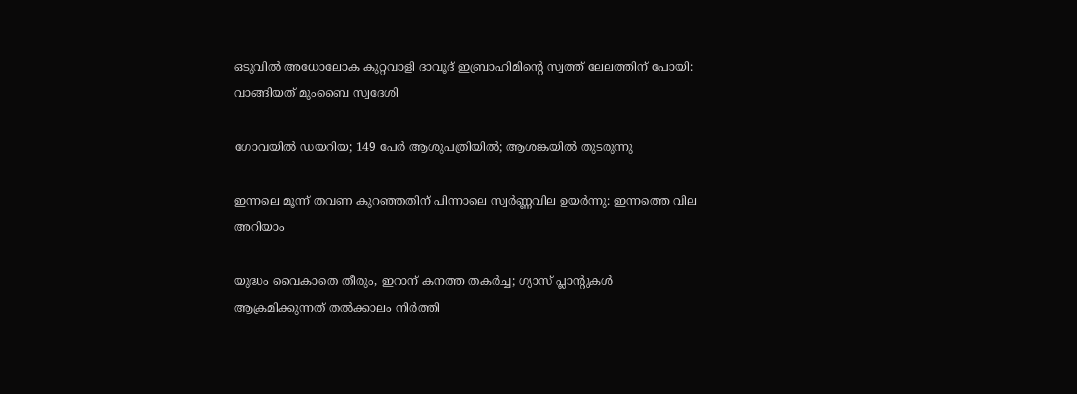ഒടുവിൽ അധോലോക കുറ്റവാളി ദാവൂദ് ഇബ്രാഹിമിന്റെ സ്വത്ത് ലേലത്തിന് പോയി: വാങ്ങിയത് മുംബൈ സ്വദേശി

ഗോവയിൽ ഡയറിയ; 149 പേർ ആശുപത്രിയിൽ; ആശങ്കയിൽ തുടരുന്നു

ഇന്നലെ മൂന്ന് തവണ കുറഞ്ഞതിന് പിന്നാലെ സ്വർണ്ണവില ഉയർന്നു: ഇന്നത്തെ വില അറിയാം

യുദ്ധം വൈകാതെ തീരും, ഇറാന് കനത്ത തകർച്ച; ഗ്യാസ് പ്ലാന്റുകൾ ആക്രമിക്കുന്നത് തൽക്കാലം നിർത്തി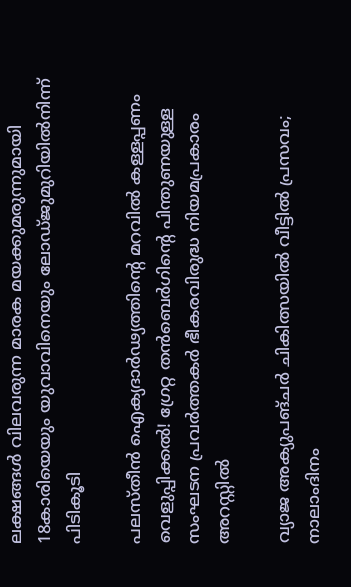ലക്ഷങ്ങൾ വിലവരുന്ന മാരക മയക്കുമരുന്നുമായി 18കാരിയെയും യുവാവിനെയും ലോഡ്ജുമുറിയിൽനിന്ന് പിടികൂടി

പലസ്തീൻ ഐക്യദാർഢ്യത്തിന്റെ മറവിൽ കള്ളപ്പണം വെളുപ്പിക്കൽ! ഗ്രേറ്റ തന്‍ബെര്‍ഗിന്റെ പിന്തുണയുള്ള സംഘടന പ്രവർത്തകർ ഭീകരവിരുദ്ധ നിയമപ്രകാരം അറസ്റ്റിൽ

വ്യാജ അക്യുപങ്ചർ ചികിത്സയിൽ വീട്ടിൽ പ്രസവം; നാലാംദിനം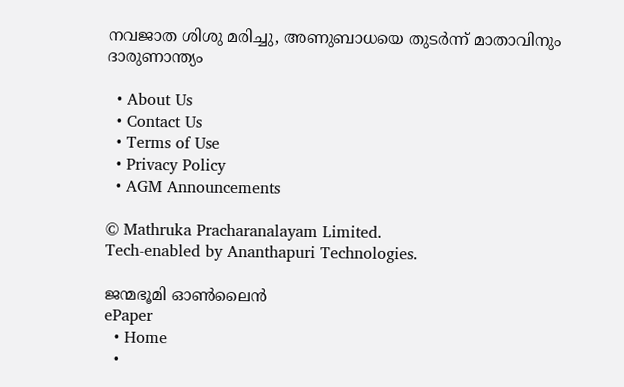നവജാത ശിശു മരിച്ചു, അണുബാധയെ തുടർന്ന് മാതാവിനും ദാരുണാന്ത്യം

  • About Us
  • Contact Us
  • Terms of Use
  • Privacy Policy
  • AGM Announcements

© Mathruka Pracharanalayam Limited.
Tech-enabled by Ananthapuri Technologies.

ജന്മഭൂമി ഓണ്‍ലൈന്‍
ePaper
  • Home
  •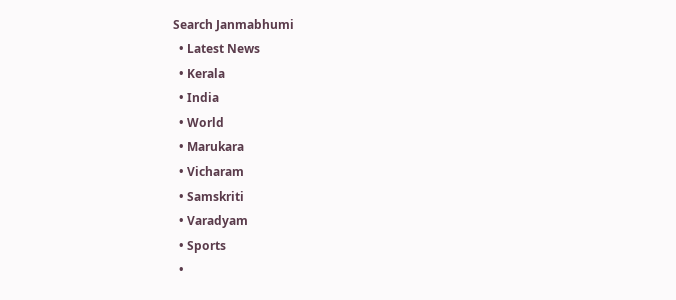Search Janmabhumi
  • Latest News
  • Kerala
  • India
  • World
  • Marukara
  • Vicharam
  • Samskriti
  • Varadyam
  • Sports
  •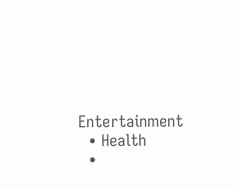Entertainment
  • Health
  •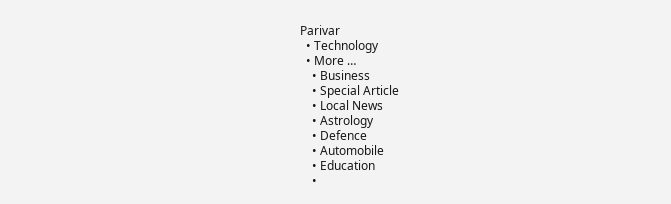Parivar
  • Technology
  • More …
    • Business
    • Special Article
    • Local News
    • Astrology
    • Defence
    • Automobile
    • Education
    •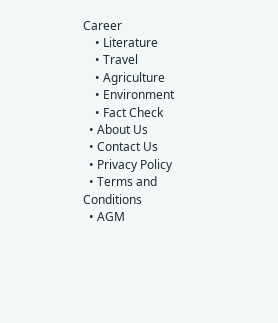Career
    • Literature
    • Travel
    • Agriculture
    • Environment
    • Fact Check
  • About Us
  • Contact Us
  • Privacy Policy
  • Terms and Conditions
  • AGM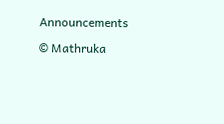Announcements

© Mathruka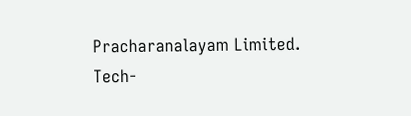Pracharanalayam Limited.
Tech-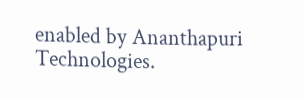enabled by Ananthapuri Technologies.